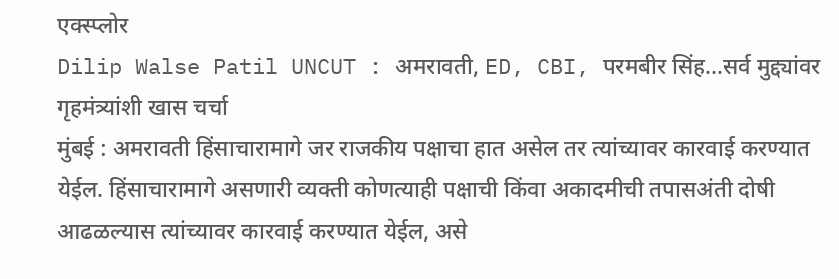एक्स्प्लोर
Dilip Walse Patil UNCUT : अमरावती, ED, CBI, परमबीर सिंह...सर्व मुद्द्यांवर गृहमंत्र्यांशी खास चर्चा
मुंबई : अमरावती हिंसाचारामागे जर राजकीय पक्षाचा हात असेल तर त्यांच्यावर कारवाई करण्यात येईल. हिंसाचारामागे असणारी व्यक्ती कोणत्याही पक्षाची किंवा अकादमीची तपासअंती दोषी आढळल्यास त्यांच्यावर कारवाई करण्यात येईल, असे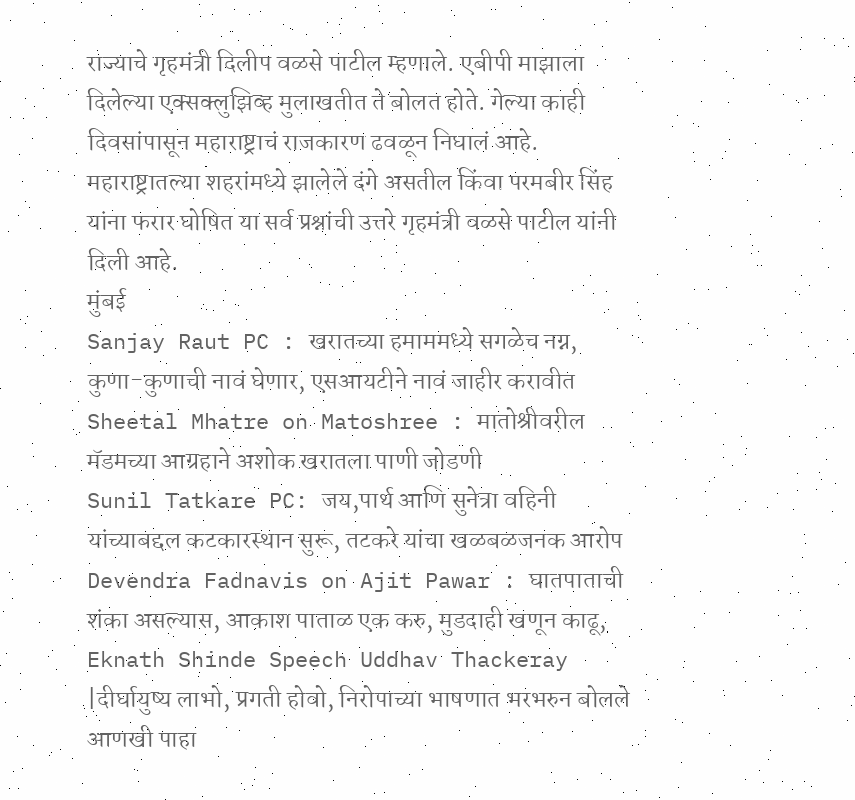राज्याचे गृहमंत्री दिलीप वळसे पाटील म्हणाले. एबीपी माझाला दिलेल्या एक्सक्लुझिव्ह मुलाखतीत ते बोलत होते. गेल्या काही दिवसांपासून महाराष्ट्राचं राजकारण ढवळून निघालं आहे. महाराष्ट्रातल्या शहरांमध्ये झालेले दंगे असतील किंवा परमबीर सिंह यांना फरार घोषित या सर्व प्रश्नांची उत्तरे गृहमंत्री वळसे पाटील यांनी दिली आहे.
मुंबई
Sanjay Raut PC : खरातच्या हमाममध्ये सगळेच नग्न, कुणा-कुणाची नावं घेणार, एसआयटीने नावं जाहीर करावीत
Sheetal Mhatre on Matoshree : मातोश्रीवरील मॅडमच्या आग्रहाने अशोक खरातला पाणी जोडणी
Sunil Tatkare PC: जय,पार्थ आणि सुनेत्रा वहिनी यांच्याबद्दल कटकारस्थान सुरू, तटकरे यांचा खळबळजनक आरोप
Devendra Fadnavis on Ajit Pawar : घातपाताची शंका असल्यास, आकाश पाताळ एक करु, मुडदाही खणून काढू,
Eknath Shinde Speech Uddhav Thackeray |दीर्घायुष्य लाभो, प्रगती होवो, निरोपाच्या भाषणात भरभरुन बोलले
आणखी पाहा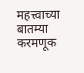महत्त्वाच्या बातम्या
करमणूक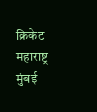क्रिकेट
महाराष्ट्र
मुंबई